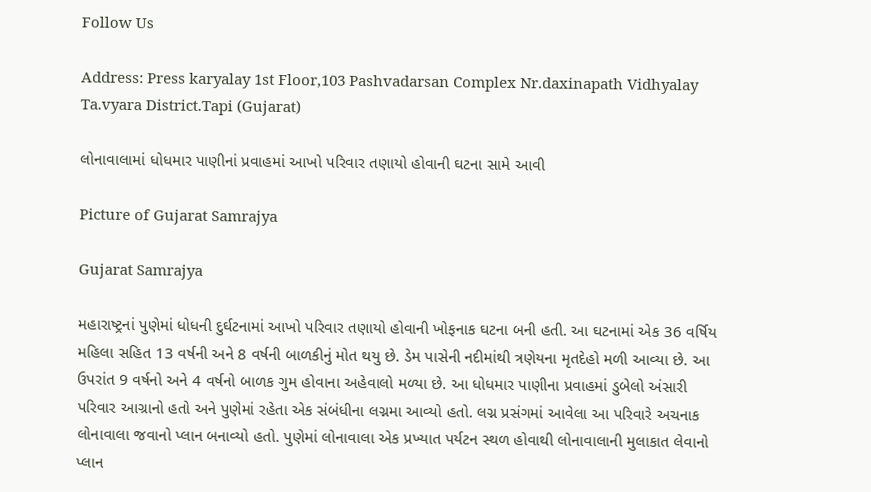Follow Us

Address: Press karyalay 1st Floor,103 Pashvadarsan Complex Nr.daxinapath Vidhyalay Ta.vyara District.Tapi (Gujarat)

લોનાવાલામાં ધોધમાર પાણીનાં પ્રવાહમાં આખો પરિવાર તણાયો હોવાની ઘટના સામે આવી

Picture of Gujarat Samrajya

Gujarat Samrajya

મહારાષ્ટ્રનાં પુણેમાં ધોધની દુર્ઘટનામાં આખો પરિવાર તણાયો હોવાની ખોફનાક ઘટના બની હતી. આ ઘટનામાં એક 36 વર્ષિય મહિલા સહિત 13 વર્ષની અને 8 વર્ષની બાળકીનું મોત થયુ છે. ડેમ પાસેની નદીમાંથી ત્રણેયના મૃતદેહો મળી આવ્યા છે. આ ઉપરાંત 9 વર્ષનો અને 4 વર્ષનો બાળક ગુમ હોવાના અહેવાલો મળ્યા છે. આ ધોધમાર પાણીના પ્રવાહમાં ડુબેલો અંસારી પરિવાર આગ્રાનો હતો અને પુણેમાં રહેતા એક સંબંધીના લગ્નમા આવ્યો હતો. લગ્ન પ્રસંગમાં આવેલા આ પરિવારે અચનાક લોનાવાલા જવાનો પ્લાન બનાવ્યો હતો. પુણેમાં લોનાવાલા એક પ્રખ્યાત પર્યટન સ્થળ હોવાથી લોનાવાલાની મુલાકાત લેવાનો પ્લાન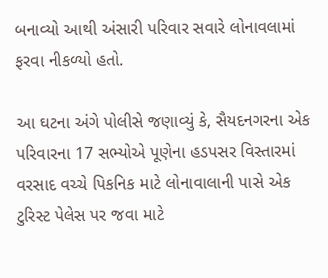બનાવ્યો આથી અંસારી પરિવાર સવારે લોનાવલામાં ફરવા નીકળ્યો હતો.

આ ઘટના અંગે પોલીસે જણાવ્યું કે, સૈયદનગરના એક પરિવારના 17 સભ્યોએ પૂણેના હડપસર વિસ્તારમાં વરસાદ વચ્ચે પિકનિક માટે લોનાવાલાની પાસે એક ટુરિસ્ટ પેલેસ પર જવા માટે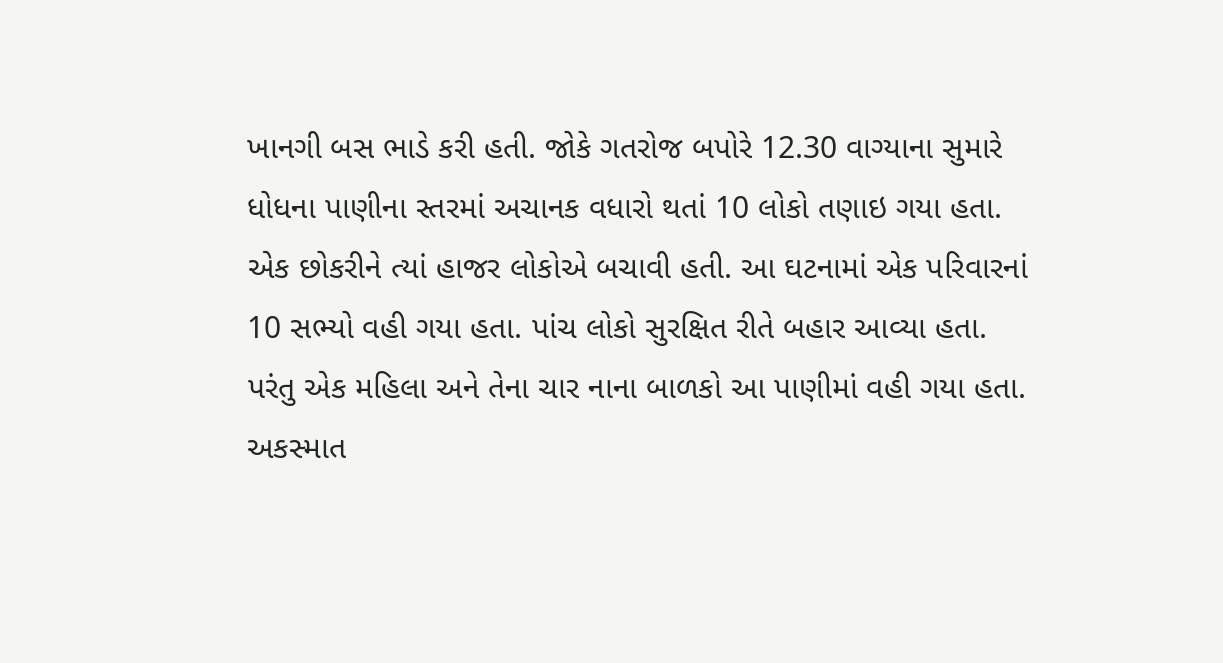ખાનગી બસ ભાડે કરી હતી. જોકે ગતરોજ બપોરે 12.30 વાગ્યાના સુમારે ધોધના પાણીના સ્તરમાં અચાનક વધારો થતાં 10 લોકો તણાઇ ગયા હતા. એક છોકરીને ત્યાં હાજર લોકોએ બચાવી હતી. આ ઘટનામાં એક પરિવારનાં 10 સભ્યો વહી ગયા હતા. પાંચ લોકો સુરક્ષિત રીતે બહાર આવ્યા હતા. પરંતુ એક મહિલા અને તેના ચાર નાના બાળકો આ પાણીમાં વહી ગયા હતા. અકસ્માત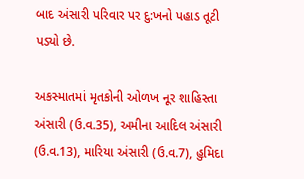બાદ અંસારી પરિવાર પર દુ:ખનો પહાડ તૂટી પડ્યો છે.

અકસ્માતમાં મૃતકોની ઓળખ નૂર શાહિસ્તા અંસારી (ઉ.વ.35), અમીના આદિલ અંસારી (ઉ.વ.13), મારિયા અંસારી (ઉ.વ.7), હુમિદા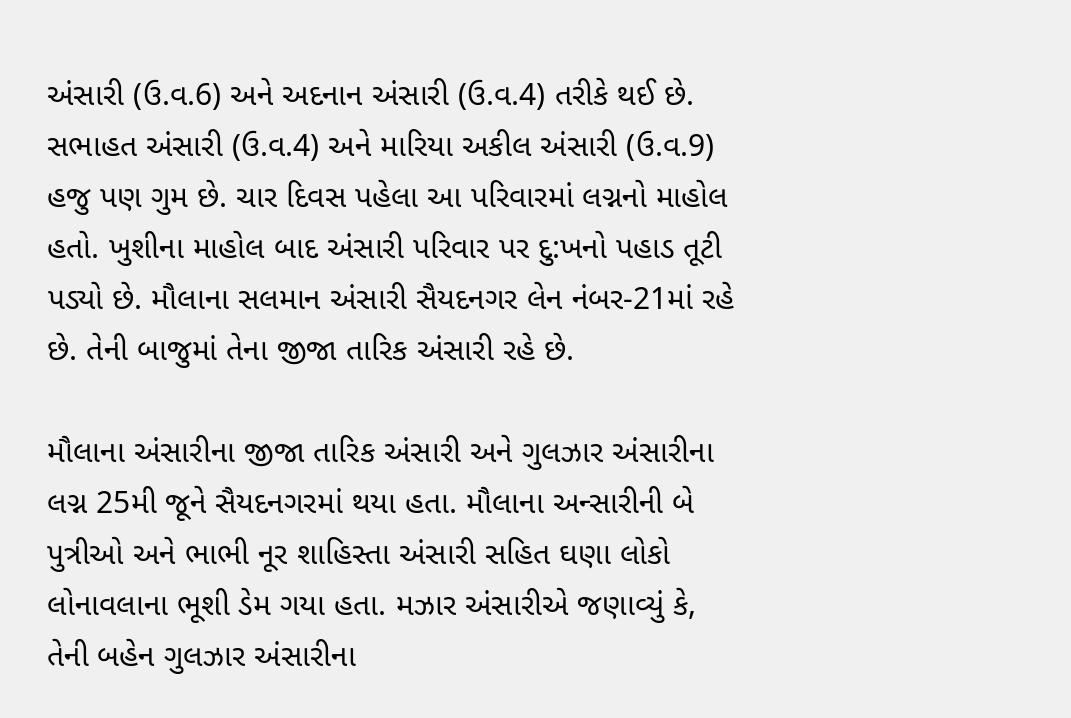અંસારી (ઉ.વ.6) અને અદનાન અંસારી (ઉ.વ.4) તરીકે થઈ છે. સભાહત અંસારી (ઉ.વ.4) અને મારિયા અકીલ અંસારી (ઉ.વ.9) હજુ પણ ગુમ છે. ચાર દિવસ પહેલા આ પરિવારમાં લગ્નનો માહોલ હતો. ખુશીના માહોલ બાદ અંસારી પરિવાર પર દુ:ખનો પહાડ તૂટી પડ્યો છે. મૌલાના સલમાન અંસારી સૈયદનગર લેન નંબર-21માં રહે છે. તેની બાજુમાં તેના જીજા તારિક અંસારી રહે છે.

મૌલાના અંસારીના જીજા તારિક અંસારી અને ગુલઝાર અંસારીના લગ્ન 25મી જૂને સૈયદનગરમાં થયા હતા. મૌલાના અન્સારીની બે પુત્રીઓ અને ભાભી નૂર શાહિસ્તા અંસારી સહિત ઘણા લોકો લોનાવલાના ભૂશી ડેમ ગયા હતા. મઝાર અંસારીએ જણાવ્યું કે, તેની બહેન ગુલઝાર અંસારીના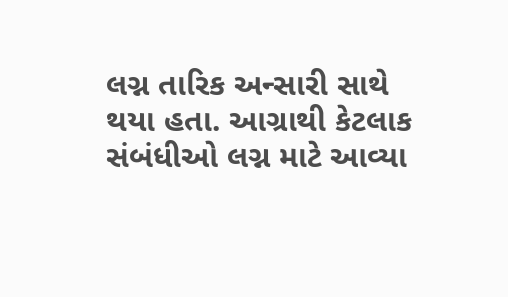લગ્ન તારિક અન્સારી સાથે થયા હતા. આગ્રાથી કેટલાક સંબંધીઓ લગ્ન માટે આવ્યા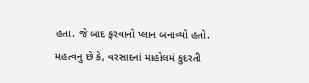હતા. જે બાદ ફરવાનો પ્લાન બનાવ્યો હતો. મહત્વનુ છે કે, વરસાદનાં માહોલમં કુદરતી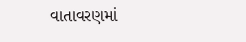વાતાવરણમાં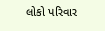લોકો પરિવાર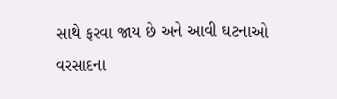સાથે ફરવા જાય છે અને આવી ઘટનાઓ વરસાદના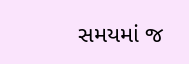સમયમાં જ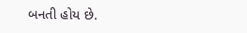બનતી હોય છે.